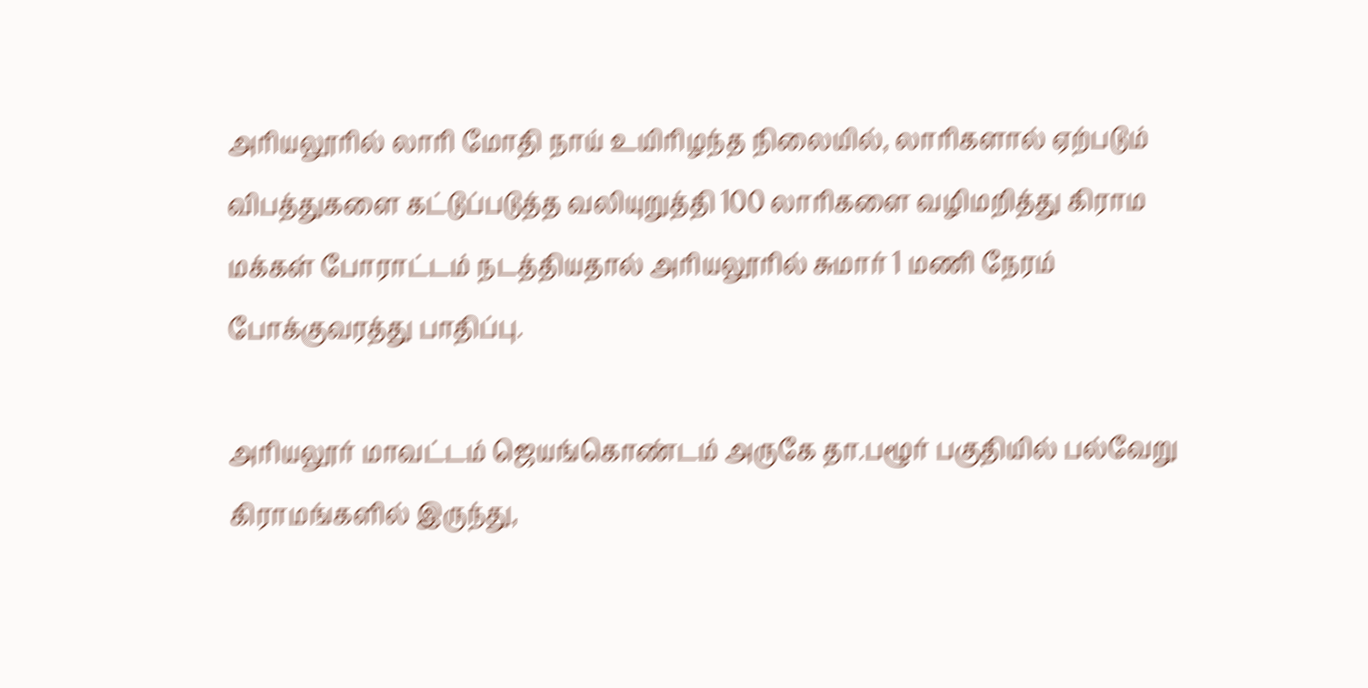அரியலூரில் லாரி மோதி நாய் உயிரிழந்த நிலையில், லாரிகளால் ஏற்படும் விபத்துகளை கட்டுப்படுத்த வலியுறுத்தி 100 லாரிகளை வழிமறித்து கிராம மக்கள் போராட்டம் நடத்தியதால் அரியலூரில் சுமார் 1 மணி நேரம் போக்குவரத்து பாதிப்பு.

அரியலூர் மாவட்டம் ஜெயங்கொண்டம் அருகே தா.பழூர் பகுதியில் பல்வேறு கிராமங்களில் இருந்து,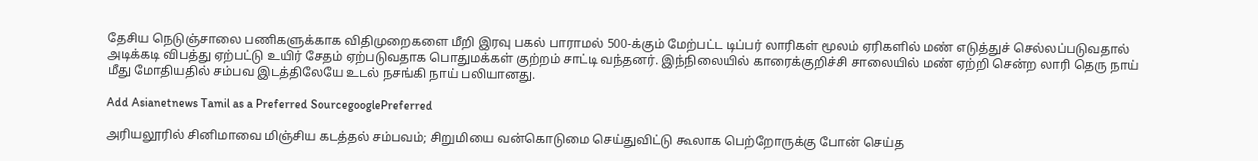தேசிய நெடுஞ்சாலை பணிகளுக்காக விதிமுறைகளை மீறி இரவு பகல் பாராமல் 500-க்கும் மேற்பட்ட டிப்பர் லாரிகள் மூலம் ஏரிகளில் மண் எடுத்துச் செல்லப்படுவதால் அடிக்கடி விபத்து ஏற்பட்டு உயிர் சேதம் ஏற்படுவதாக பொதுமக்கள் குற்றம் சாட்டி வந்தனர். இந்நிலையில் காரைக்குறிச்சி சாலையில் மண் ஏற்றி சென்ற லாரி தெரு நாய் மீது மோதியதில் சம்பவ இடத்திலேயே உடல் நசங்கி நாய் பலியானது.

Add Asianetnews Tamil as a Preferred SourcegooglePreferred

அரியலூரில் சினிமாவை மிஞ்சிய கடத்தல் சம்பவம்; சிறுமியை வன்கொடுமை செய்துவிட்டு கூலாக பெற்றோருக்கு போன் செய்த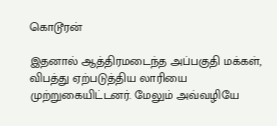கொடூரன்

இதனால் ஆத்திரமடைந்த அப்பகுதி மக்கள், விபத்து ஏற்படுத்திய லாரியை முற்றுகையிட்டனர். மேலும் அவ்வழியே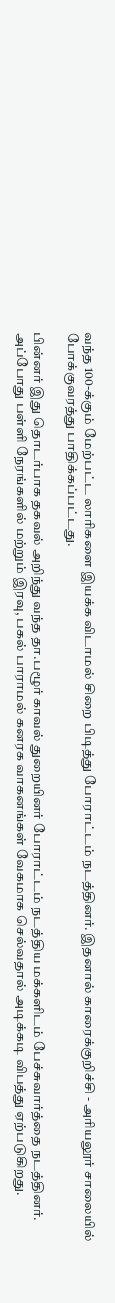வந்த 100-க்கும் மேற்பட்ட லாரிகளை இயக்க விடாமல் சிறை பிடித்து போராட்டம் நடத்தினர். இதனால் காரைக்குறிச்சி - அரியலூர் சாலையில் போக்குவரத்து பாதிக்கப்பட்டது.

பின்னர் இது தொடர்பாக தகவல் அறிந்து வந்த தா.பழூர் காவல் துறையினர் போராட்டம் நடத்திய மக்களிடம் பேச்சுவார்த்தை நடத்தினர். அப்போது பள்ளி நேரங்களில் மற்றும் இரவு, பகல் பாராமல் கனரக வாகனங்கள் வேகமாக செல்வதால் அடிக்கடி விபத்து ஏற்படுகிறது.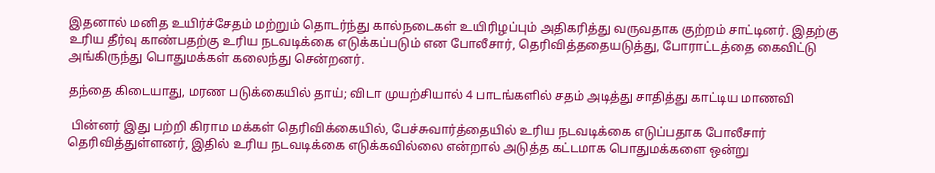இதனால் மனித உயிர்ச்சேதம் மற்றும் தொடர்ந்து கால்நடைகள் உயிரிழப்பும் அதிகரித்து வருவதாக குற்றம் சாட்டினர். இதற்கு உரிய தீர்வு காண்பதற்கு உரிய நடவடிக்கை எடுக்கப்படும் என போலீசார், தெரிவித்ததையடுத்து, போராட்டத்தை கைவிட்டு அங்கிருந்து பொதுமக்கள் கலைந்து சென்றனர்.

தந்தை கிடையாது, மரண படுக்கையில் தாய்; விடா முயற்சியால் 4 பாடங்களில் சதம் அடித்து சாதித்து காட்டிய மாணவி

 பின்னர் இது பற்றி கிராம மக்கள் தெரிவிக்கையில், பேச்சுவார்த்தையில் உரிய நடவடிக்கை எடுப்பதாக போலீசார் தெரிவித்துள்ளனர், இதில் உரிய நடவடிக்கை எடுக்கவில்லை என்றால் அடுத்த கட்டமாக பொதுமக்களை ஒன்று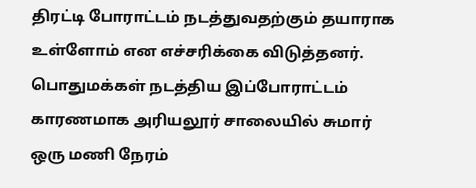திரட்டி போராட்டம் நடத்துவதற்கும் தயாராக உள்ளோம் என எச்சரிக்கை விடுத்தனர். பொதுமக்கள் நடத்திய இப்போராட்டம் காரணமாக அரியலூர் சாலையில் சுமார் ஒரு மணி நேரம்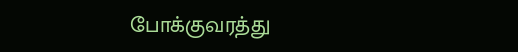போக்குவரத்து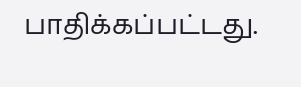பாதிக்கப்பட்டது.